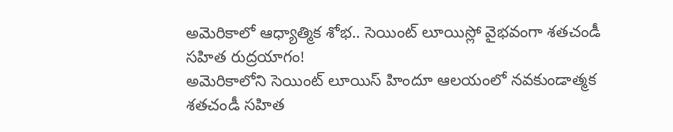అమెరికాలో ఆధ్యాత్మిక శోభ.. సెయింట్ లూయిస్లో వైభవంగా శతచండీ సహిత రుద్రయాగం!
అమెరికాలోని సెయింట్ లూయిస్ హిందూ ఆలయంలో నవకుండాత్మక శతచండీ సహిత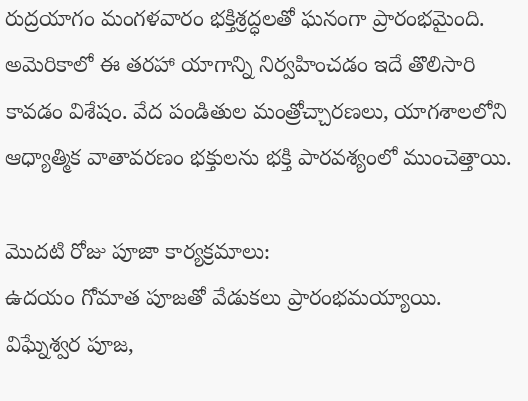రుద్రయాగం మంగళవారం భక్తిశ్రద్ధలతో ఘనంగా ప్రారంభమైంది. అమెరికాలో ఈ తరహా యాగాన్ని నిర్వహించడం ఇదే తొలిసారి కావడం విశేషం. వేద పండితుల మంత్రోచ్చారణలు, యాగశాలలోని ఆధ్యాత్మిక వాతావరణం భక్తులను భక్తి పారవశ్యంలో ముంచెత్తాయి.

మొదటి రోజు పూజా కార్యక్రమాలు:
ఉదయం గోమాత పూజతో వేడుకలు ప్రారంభమయ్యాయి.
విఘ్నేశ్వర పూజ,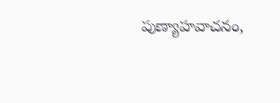పుణ్యాహవాచనం,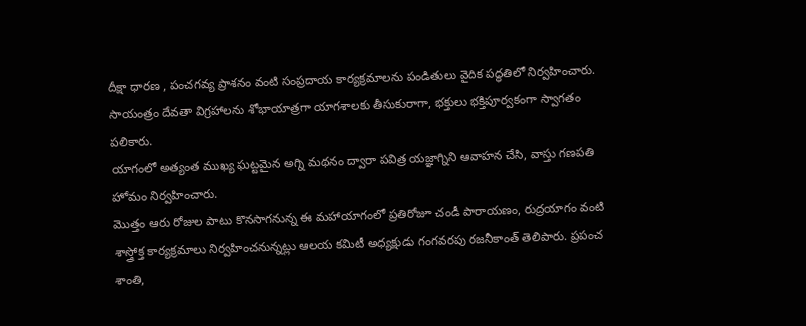దీక్షా ధారణ , పంచగవ్య ప్రాశనం వంటి సంప్రదాయ కార్యక్రమాలను పండితులు వైదిక పద్ధతిలో నిర్వహించారు.
సాయంత్రం దేవతా విగ్రహాలను శోభాయాత్రగా యాగశాలకు తీసుకురాగా, భక్తులు భక్తిపూర్వకంగా స్వాగతం పలికారు.
యాగంలో అత్యంత ముఖ్య ఘట్టమైన అగ్ని మథనం ద్వారా పవిత్ర యజ్ఞాగ్నిని ఆవాహన చేసి, వాస్తు గణపతి హోమం నిర్వహించారు.
మొత్తం ఆరు రోజుల పాటు కొనసాగనున్న ఈ మహాయాగంలో ప్రతిరోజూ చండీ పారాయణం, రుద్రయాగం వంటి శాస్త్రోక్త కార్యక్రమాలు నిర్వహించనున్నట్లు ఆలయ కమిటీ అధ్యక్షుడు గంగవరపు రజనీకాంత్ తెలిపారు. ప్రపంచ శాంతి,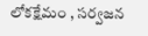లోకక్షేమం , సర్వజన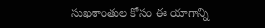సుఖశాంతుల కోసం ఈ యాగాన్ని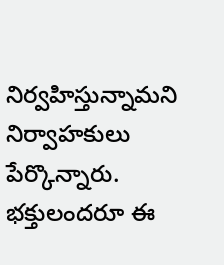నిర్వహిస్తున్నామని నిర్వాహకులు పేర్కొన్నారు. భక్తులందరూ ఈ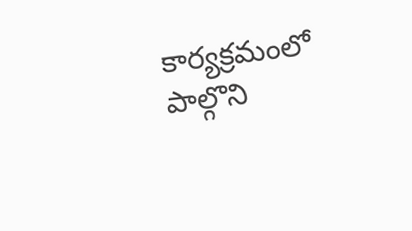కార్యక్రమంలో పాల్గొని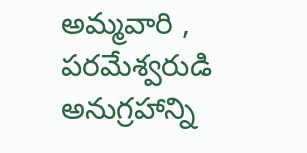అమ్మవారి , పరమేశ్వరుడి అనుగ్రహాన్ని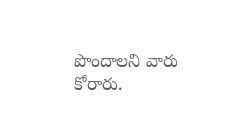పొందాలని వారు కోరారు.